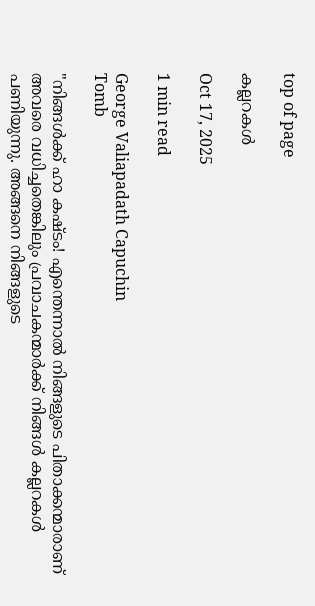top of page

കല്ലറകൾ

Oct 17, 2025

1 min read

George Valiapadath Capuchin
Tomb

"നിങ്ങൾക്ക് ഹാ കഷ്ടം! എന്തെന്നാൽ നിങ്ങളുടെ പിതാക്കന്മാരാണ് അവരെ വധിച്ചതെങ്കിലും പ്രവാചകന്മാർക്ക് നിങ്ങൾ കല്ലറകൾ പണിയുന്നു. അങ്ങനെ നിങ്ങളുടെ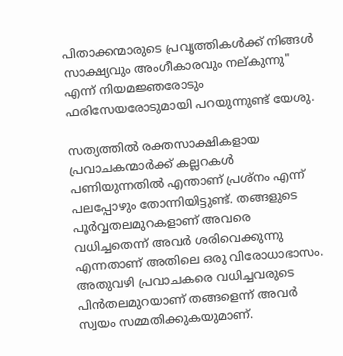പിതാക്കന്മാരുടെ പ്രവൃത്തികൾക്ക് നിങ്ങൾ സാക്ഷ്യവും അംഗീകാരവും നല്കുന്നു" എന്ന് നിയമജ്ഞരോടും ഫരിസേയരോടുമായി പറയുന്നുണ്ട് യേശു.

സത്യത്തിൽ രക്തസാക്ഷികളായ പ്രവാചകന്മാർക്ക് കല്ലറകൾ പണിയുന്നതിൽ എന്താണ് പ്രശ്നം എന്ന് പലപ്പോഴും തോന്നിയിട്ടുണ്ട്. തങ്ങളുടെ പൂർവ്വതലമുറകളാണ് അവരെ വധിച്ചതെന്ന് അവർ ശരിവെക്കുന്നു എന്നതാണ് അതിലെ ഒരു വിരോധാഭാസം. അതുവഴി പ്രവാചകരെ വധിച്ചവരുടെ പിൻതലമുറയാണ് തങ്ങളെന്ന് അവർ സ്വയം സമ്മതിക്കുകയുമാണ്.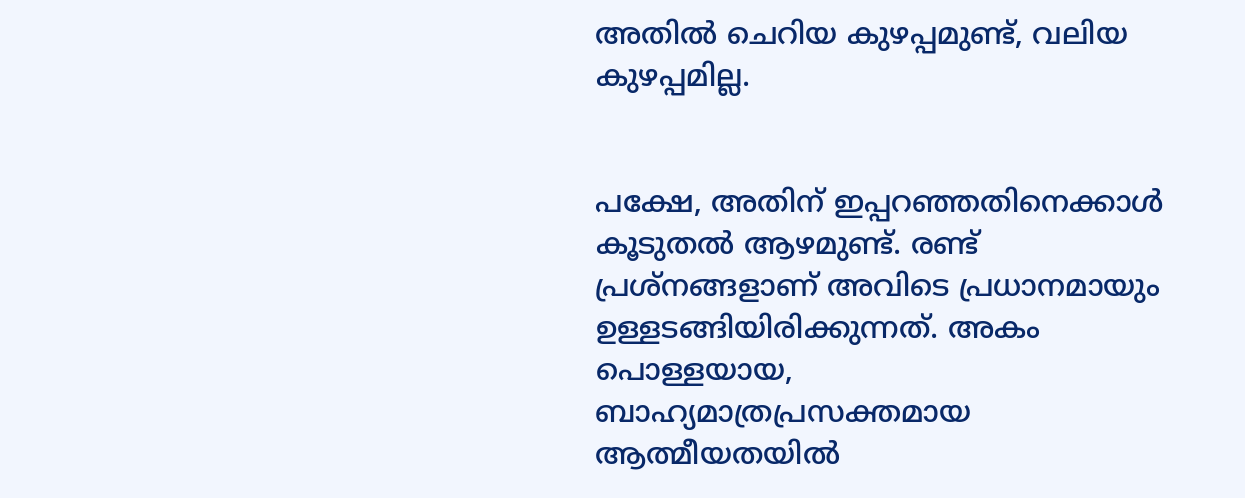അതിൽ ചെറിയ കുഴപ്പമുണ്ട്, വലിയ കുഴപ്പമില്ല.


പക്ഷേ, അതിന് ഇപ്പറഞ്ഞതിനെക്കാൾ കൂടുതൽ ആഴമുണ്ട്. രണ്ട് പ്രശ്നങ്ങളാണ് അവിടെ പ്രധാനമായും ഉള്ളടങ്ങിയിരിക്കുന്നത്. അകം പൊള്ളയായ, ബാഹ്യമാത്രപ്രസക്തമായ ആത്മീയതയിൽ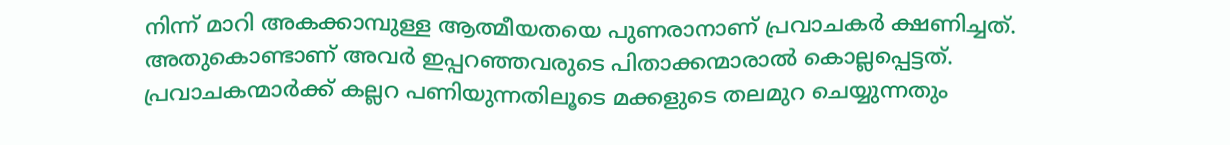നിന്ന് മാറി അകക്കാമ്പുള്ള ആത്മീയതയെ പുണരാനാണ് പ്രവാചകർ ക്ഷണിച്ചത്. അതുകൊണ്ടാണ് അവർ ഇപ്പറഞ്ഞവരുടെ പിതാക്കന്മാരാൽ കൊല്ലപ്പെട്ടത്. പ്രവാചകന്മാർക്ക് കല്ലറ പണിയുന്നതിലൂടെ മക്കളുടെ തലമുറ ചെയ്യുന്നതും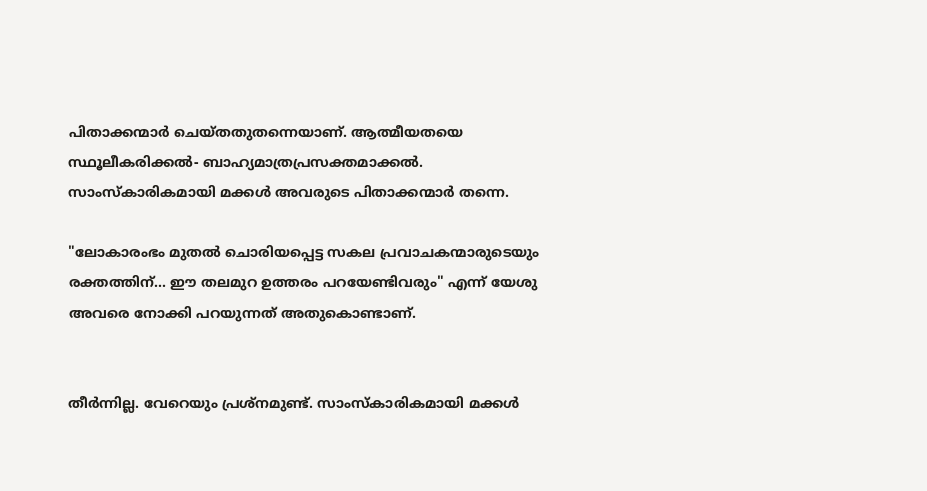പിതാക്കന്മാർ ചെയ്തതുതന്നെയാണ്. ആത്മീയതയെ സ്ഥൂലീകരിക്കൽ- ബാഹ്യമാത്രപ്രസക്തമാക്കൽ. സാംസ്കാരികമായി മക്കൾ അവരുടെ പിതാക്കന്മാർ തന്നെ.

"ലോകാരംഭം മുതൽ ചൊരിയപ്പെട്ട സകല പ്രവാചകന്മാരുടെയും രക്തത്തിന്... ഈ തലമുറ ഉത്തരം പറയേണ്ടിവരും" എന്ന് യേശു അവരെ നോക്കി പറയുന്നത് അതുകൊണ്ടാണ്.


തീർന്നില്ല. വേറെയും പ്രശ്നമുണ്ട്. സാംസ്കാരികമായി മക്കൾ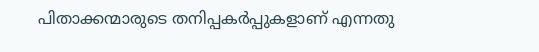പിതാക്കന്മാരുടെ തനിപ്പകർപ്പുകളാണ് എന്നതു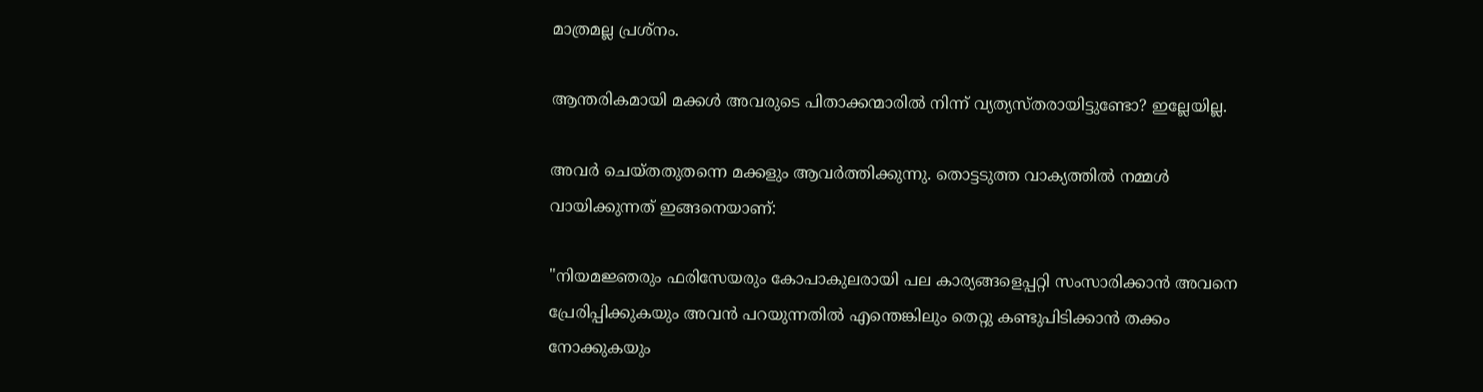മാത്രമല്ല പ്രശ്നം.

ആന്തരികമായി മക്കൾ അവരുടെ പിതാക്കന്മാരിൽ നിന്ന് വ്യത്യസ്തരായിട്ടുണ്ടോ? ഇല്ലേയില്ല.

അവർ ചെയ്തതുതന്നെ മക്കളും ആവർത്തിക്കുന്നു. തൊട്ടടുത്ത വാക്യത്തിൽ നമ്മൾ വായിക്കുന്നത് ഇങ്ങനെയാണ്:

"നിയമജ്ഞരും ഫരിസേയരും കോപാകുലരായി പല കാര്യങ്ങളെപ്പറ്റി സംസാരിക്കാൻ അവനെ പ്രേരിപ്പിക്കുകയും അവൻ പറയുന്നതിൽ എന്തെങ്കിലും തെറ്റു കണ്ടുപിടിക്കാൻ തക്കം നോക്കുകയും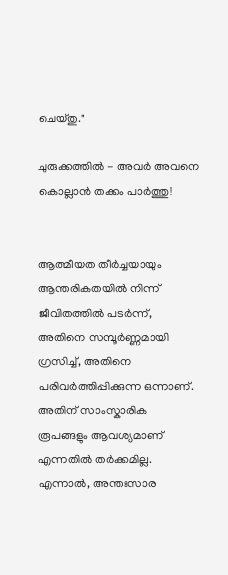ചെയ്തു."

ചുരുക്കത്തിൽ - അവർ അവനെ കൊല്ലാൻ തക്കം പാർത്തു!


ആത്മീയത തീർച്ചയായും ആന്തരികതയിൽ നിന്ന് ജീവിതത്തിൽ പടർന്ന്, അതിനെ സമ്പൂർണ്ണമായി ഗ്രസിച്ച്, അതിനെ പരിവർത്തിപ്പിക്കുന്ന ഒന്നാണ്. അതിന് സാംസ്കാരിക രൂപങ്ങളും ആവശ്യമാണ് എന്നതിൽ തർക്കമില്ല. എന്നാൽ, അന്തഃസാര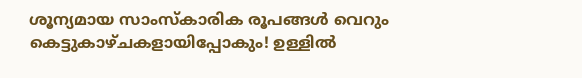ശൂന്യമായ സാംസ്കാരിക രൂപങ്ങൾ വെറും കെട്ടുകാഴ്ചകളായിപ്പോകും! ഉള്ളിൽ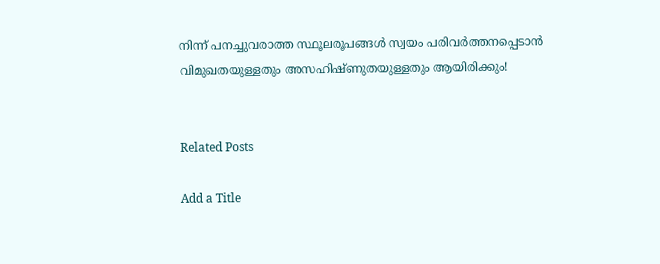നിന്ന് പനച്ചുവരാത്ത സ്ഥൂലരൂപങ്ങൾ സ്വയം പരിവർത്തനപ്പെടാൻ വിമുഖതയുള്ളതും അസഹിഷ്ണുതയുള്ളതും ആയിരിക്കും!


Related Posts

Add a Title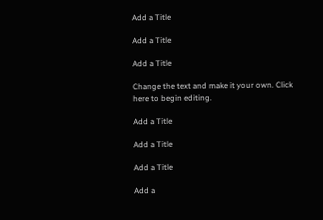Add a Title

Add a Title

Add a Title

Change the text and make it your own. Click here to begin editing.

Add a Title

Add a Title

Add a Title

Add a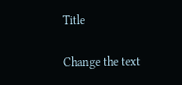Title

Change the text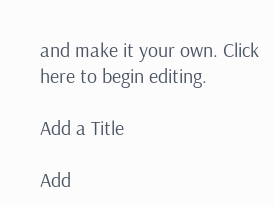and make it your own. Click here to begin editing.

Add a Title

Add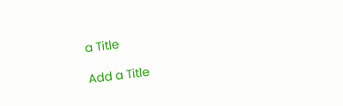a Title

Add a Title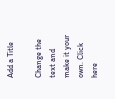Add a Title

Change the text and make it your own. Click here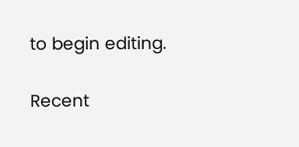to begin editing.

Recent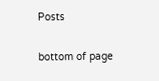Posts

bottom of page